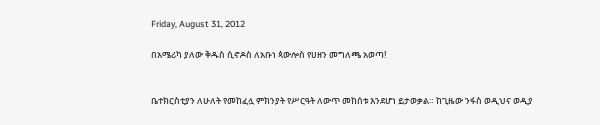Friday, August 31, 2012

በአሜሪካ ያለው ቅዱስ ሲኖዶስ ለአቡነ ጳውሎስ የሀዘን መግለጫ አወጣ!


ቤተክርስቲያን ለሁለት የመከፈሏ ምክንያት የሥርዓት ለውጥ መከሰቱ እንደሆነ ይታወቃል። ከጊዜው ንፋስ ወዲህና ወዲያ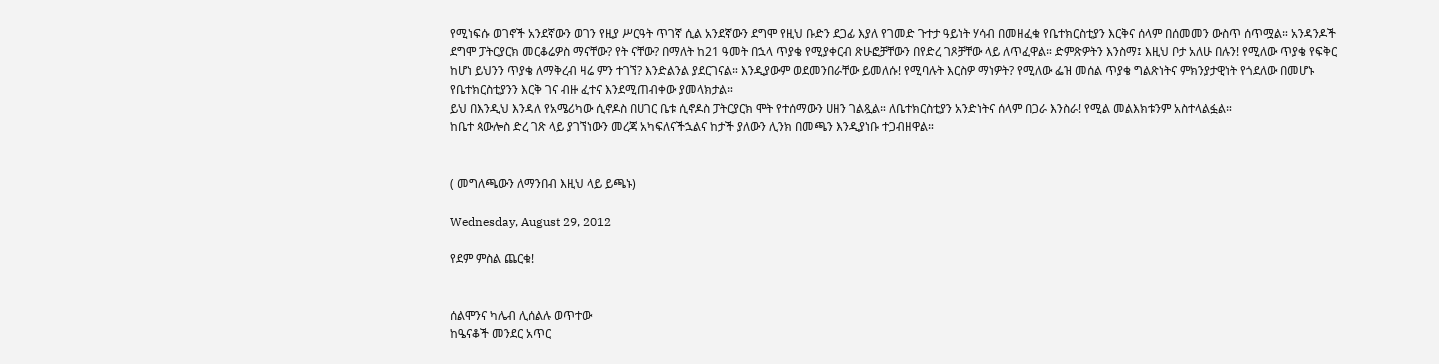የሚነፍሱ ወገኖች አንደኛውን ወገን የዚያ ሥርዓት ጥገኛ ሲል አንደኛውን ደግሞ የዚህ ቡድን ደጋፊ እያለ የገመድ ጉተታ ዓይነት ሃሳብ በመዘፈቁ የቤተክርስቲያን እርቅና ሰላም በሰመመን ውስጥ ሰጥሟል። አንዳንዶች ደግሞ ፓትርያርክ መርቆሬዎስ ማናቸው? የት ናቸው? በማለት ከ21 ዓመት በኋላ ጥያቄ የሚያቀርብ ጽሁፎቻቸውን በየድረ ገጾቻቸው ላይ ለጥፈዋል። ድምጽዎትን እንስማ፤ እዚህ ቦታ አለሁ በሉን! የሚለው ጥያቄ የፍቅር ከሆነ ይህንን ጥያቄ ለማቅረብ ዛሬ ምን ተገኘ? እንድልንል ያደርገናል። እንዲያውም ወደመንበራቸው ይመለሱ! የሚባሉት እርስዎ ማነዎት? የሚለው ፌዝ መሰል ጥያቄ ግልጽነትና ምክንያታዊነት የጎደለው በመሆኑ የቤተክርስቲያንን እርቅ ገና ብዙ ፈተና እንደሚጠብቀው ያመላክታል።
ይህ በእንዲህ እንዳለ የአሜሪካው ሲኖዶስ በሀገር ቤቱ ሲኖዶስ ፓትርያርክ ሞት የተሰማውን ሀዘን ገልጿል። ለቤተክርስቲያን አንድነትና ሰላም በጋራ እንስራ! የሚል መልእክቱንም አስተላልፏል።
ከቤተ ጳውሎስ ድረ ገጽ ላይ ያገኘነውን መረጃ አካፍለናችኋልና ከታች ያለውን ሊንክ በመጫን እንዲያነቡ ተጋብዘዋል።


( መግለጫውን ለማንበብ እዚህ ላይ ይጫኑ)

Wednesday, August 29, 2012

የደም ምስል ጨርቁ!


ሰልሞንና ካሌብ ሊሰልሉ ወጥተው
ከዔናቆች መንደር አጥር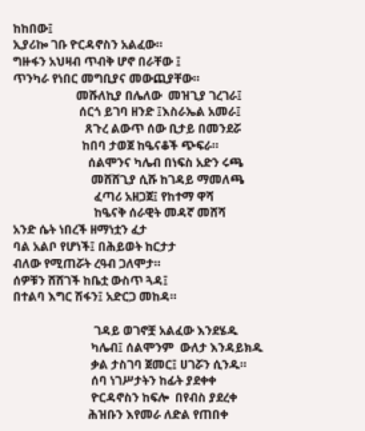ከከበው፤
ኢያሪኰ ገቡ ዮርዳኖስን አልፈው።
ግዙፋን አህዛብ ጥብቅ ሆኖ በራቸው ፤
ጥንካራ የነበር መግቢያና መውጪያቸው።
                     መሹለኪያ በሌለው  መዝጊያ ገረገራ፤
                      ሰርጎ ይገባ ዘንድ ፤እስራኤል አመራ፤
                        ጸጉረ ልውጥ ሰው ቢታይ በመንደሯ
                       ከበባ ታወጀ ከዔናቆች ጭፍራ።
                         ሰልሞንና ካሌብ በነፍስ አድን ሩጫ
                          መሸሸጊያ ሲሹ ከገዳይ ማመለጫ
                           ፈጣሪ አዘጋጀ፤ የከተማ ዋሻ
                           ከዔናቅ ሰራዊት መዳኛ መሸሻ
አንድ ሴት ነበረች ዘማነቷን ፈታ
ባል አልቦ የሆነች፤ በሕይወት ከርታታ
ብለው የሚጠሯት ረዓብ ጋለሞታ።
ሰዎቹን ሸሸገች ከቤቷ ውስጥ ጓዳ፤
በተልባ እግር ሽፋን፤ አድርጋ መከዳ።

                           ገዳይ ወገኖቿ አልፈው እንደሄዱ
                          ካሌብ፤ ሰልሞንም  ውለታ እንዳይክዱ
                          ቃል ታስገባ ጀመር፤ ሀገሯን ሲንዱ።
                          ሰባ ነገሥታትን ከፊት ያደቀቀ
                          ዮርዳኖስን ከፍሎ  በየብስ ያደረቀ
                         ሕዝቡን እየመራ ለድል የጠበቀ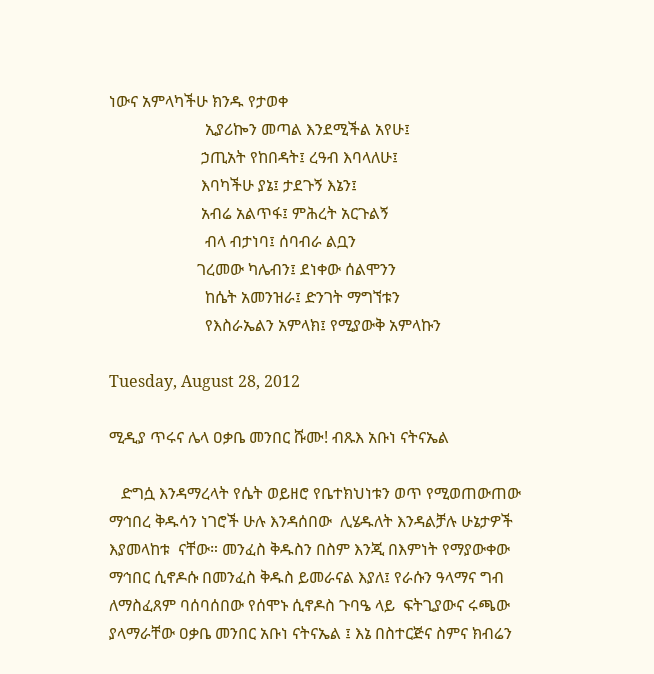ነውና አምላካችሁ ክንዱ የታወቀ
                        ኢያሪኰን መጣል እንደሚችል አየሁ፤
                       ኃጢአት የከበዳት፤ ረዓብ እባላለሁ፤
                       እባካችሁ ያኔ፤ ታደጉኝ እኔን፤
                       አብሬ አልጥፋ፤ ምሕረት አርጉልኝ
                        ብላ ብታነባ፤ ሰባብራ ልቧን
                      ገረመው ካሌብን፤ ደነቀው ሰልሞንን
                        ከሴት አመንዝራ፤ ድንገት ማግኘቱን
                        የእስራኤልን አምላክ፤ የሚያውቅ አምላኩን

Tuesday, August 28, 2012

ሚዲያ ጥሩና ሌላ ዐቃቤ መንበር ሹሙ! ብጹእ አቡነ ናትናኤል

   ድግሷ እንዳማረላት የሴት ወይዘሮ የቤተክህነቱን ወጥ የሚወጠውጠው ማኅበረ ቅዱሳን ነገሮች ሁሉ እንዳሰበው  ሊሄዱለት እንዳልቻሉ ሁኔታዎች እያመላከቱ  ናቸው። መንፈስ ቅዱስን በስም እንጂ በእምነት የማያውቀው ማኅበር ሲኖዶሱ በመንፈስ ቅዱስ ይመራናል እያለ፤ የራሱን ዓላማና ግብ ለማስፈጸም ባሰባሰበው የሰሞኑ ሲኖዶስ ጉባዔ ላይ  ፍትጊያውና ሩጫው ያላማራቸው ዐቃቤ መንበር አቡነ ናትናኤል ፤ እኔ በስተርጅና ስምና ክብሬን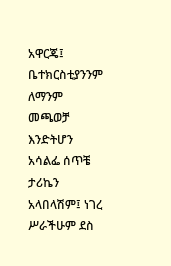አዋርጄ፤ ቤተክርስቲያንንም ለማንም መጫወቻ እንድትሆን አሳልፌ ሰጥቼ ታሪኬን አላበላሽም፤ ነገረ ሥራችሁም ደስ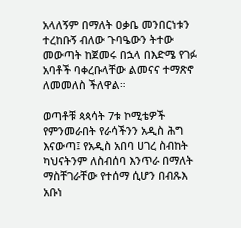አላለኝም በማለት ዐቃቤ መንበርነቱን ተረከቡኝ ብለው ጉባዔውን ትተው መውጣት ከጀመሩ በኋላ በእድሜ የገፉ አባቶች ባቀረቡላቸው ልመናና ተማጽኖ ለመመለስ ችለዋል።

ወጣቶቹ ጳጳሳት 7ቱ ኮሚቴዎች የምንመራበት የራሳችንን አዲስ ሕግ እናውጣ፤ የአዲስ አበባ ሀገረ ስብከት ካህናትንም ለስብሰባ እንጥራ በማለት ማስቸገራቸው የተሰማ ሲሆን በብጹእ አቡነ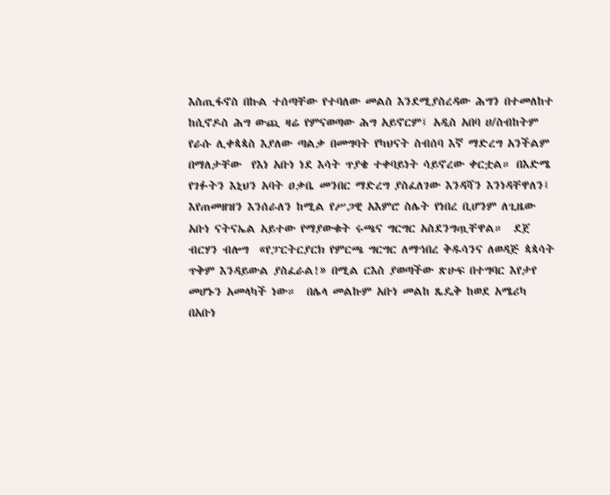እስጢፋኖስ በኩል ተሰጣቸው የተባለው መልስ እንደሚያስረዳው ሕግን በተመለከተ ከሲኖዶስ ሕግ ውጪ ዛሬ የምናወጣው ሕግ አይኖርም፤ አዲስ አበባ ሀ/ስብከትም  የራሱ ሊቀጳጳስ እያለው ጣልቃ በመግባት የካህናት ስብሰባ እኛ ማድረግ አንችልም በማለታቸው  የእነ አቡነ ነደ እሳት ጥያቄ ተቀባይነት ሳይኖረው ቀርቷል። በእድሜ የገፉትን እኒህን አባት ዐቃቤ መንበር ማድረግ ያስፈለገው እንዳሻን እንነዳቸዋለን፤ እየጠመዘዝን እንሰራለን ከሚል የሥጋዊ አእምሮ ስሌት የነበረ ቢሆንም ለጊዜው አቡነ ናትናኤል አይተው የማያውቁት ሩጫና ግርግር አስደንግጧቸዋል።  ደጀ ብርሃን ብሎግ  «የፓርትርያርክ የምርጫ ግርግር ለማኅበረ ቅዱሳንና ለወዳጅ ጳጳሳት ጥቅም እንዳይውል ያስፈራል!» በሚል ርእስ ያወጣችው ጽሁፍ በተግባር እየታየ መሆኑን አመላካች ነው።  በሌላ መልኩም አቡነ መልከ ጼዴቅ ከወደ አሜሪካ በአቡነ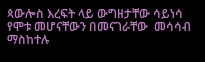ጳውሎስ እረፍት ላይ ውግዘታቸው ሳይነሳ የሞቱ መሆናቸውን በመናገራቸው  መሳሳብ ማስከተሉ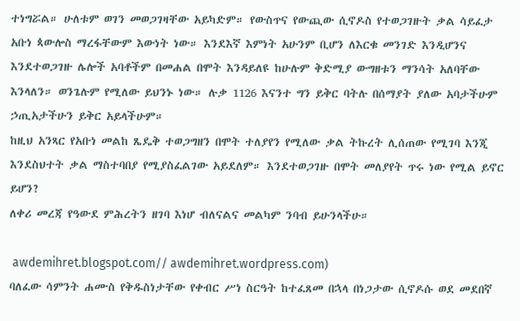ተነግሯል። ሁለቱም ወገን መወጋገዛቸው አይካድም። የውስጥና የውጪው ሲኖዶስ የተወጋገዙት ቃል ሳይፈታ አቡነ ጳውሎስ ማረፋቸውም እውነት ነው። እንደእኛ እምነት አሁንም ቢሆን ለእርቁ መንገድ እንዲሆንና እንደተወጋገዙ ሌሎች አባቶችም በመሐል በሞት እንዳይለዩ ከሁሉም ቅድሚያ ውግዘቱን ማንሳት አለባቸው እንላለን። ወንጌሉም የሚለው ይህንኑ ነው። ሉቃ 1126 እናንተ ግን ይቅር ባትሉ በሰማያት ያለው አባታችሁም ኃጢአታችሁን ይቅር አይላችሁም።
ከዚህ አንጻር የአቡነ መልከ ጼዴቅ ተወጋግዘን በሞት ተለያየን የሚለው ቃል ትኩረት ሊሰጠው የሚገባ እንጂ እንደስህተት ቃል ማስተባበያ የሚያስፈልገው አይደለም። እንደተወጋገዙ በሞት መለያየት ጥሩ ነው የሚል ይኖር ይሆን?
ለቀሪ መረጃ የዓውደ ምሕረትን ዘገባ እነሆ ብለናልና መልካም ንባብ ይሁንላችሁ።

 awdemihret.blogspot.com// awdemihret.wordpress.com)
ባለፈው ሳምንት ሐሙስ የቅዱስነታቸው የቀብር ሥነ ስርዓት ከተፈጸመ በኋላ በነጋታው ሲኖዶሱ ወደ መደበኛ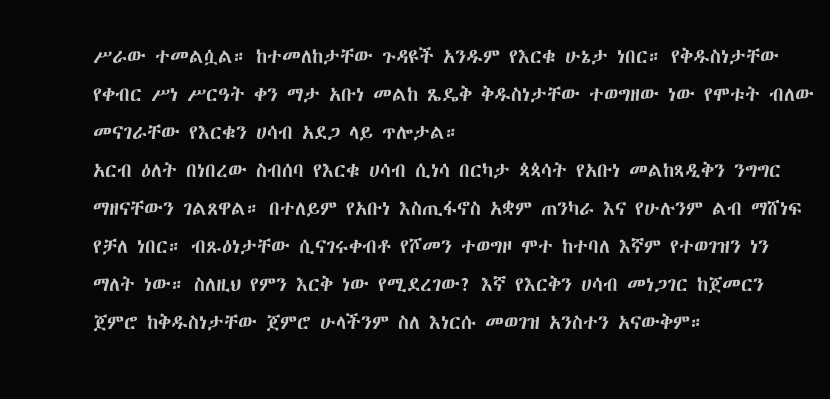ሥራው ተመልሷል። ከተመለከታቸው ጉዳዩች አንዱም የእርቁ ሁኔታ ነበር። የቅዱስነታቸው የቀብር ሥነ ሥርዓት ቀን ማታ አቡነ መልከ ጼዴቅ ቅዱስነታቸው ተወግዘው ነው የሞቱት ብለው መናገራቸው የእርቁን ሀሳብ አደጋ ላይ ጥሎታል።
አርብ ዕለት በነበረው ስብሰባ የእርቁ ሀሳብ ሲነሳ በርካታ ጳጳሳት የአቡነ መልከጻዲቅን ንግግር ማዘናቸውን ገልጸዋል። በተለይም የአቡነ እስጢፋኖስ አቋም ጠንካራ እና የሁሉንም ልብ ማሸነፍ የቻለ ነበር። ብጹዕነታቸው ሲናገሩቀብቶ የሾመን ተወግዞ ሞተ ከተባለ እኛም የተወገዝን ነን ማለት ነው። ስለዚህ የምን እርቅ ነው የሚደረገው? እኛ የእርቅን ሀሳብ መነጋገር ከጀመርን ጀምሮ ከቅዱስነታቸው ጀምሮ ሁላችንም ስለ እነርሱ መወገዝ አንስተን አናውቅም።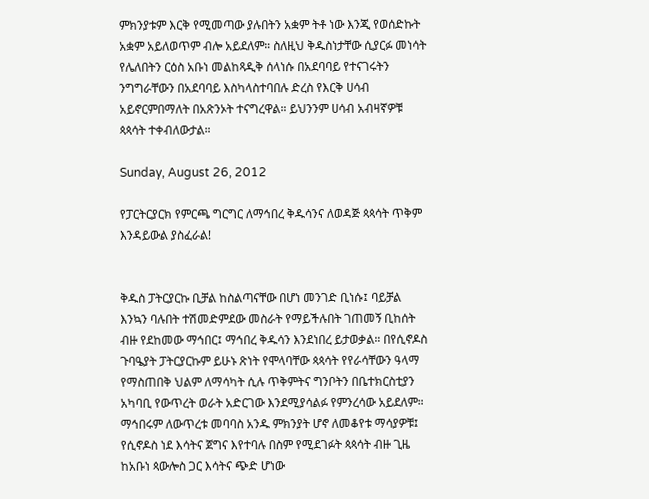ምክንያቱም እርቅ የሚመጣው ያሉበትን አቋም ትቶ ነው እንጂ የወሰድኩት አቋም አይለወጥም ብሎ አይደለም። ስለዚህ ቅዱስነታቸው ሲያርፉ መነሳት የሌለበትን ርዕስ አቡነ መልከጻዲቅ ሰላነሱ በአደባባይ የተናገሩትን ንግግራቸውን በአደባባይ እስካላስተባበሉ ድረስ የእርቅ ሀሳብ አይኖርምበማለት በአጽንኦት ተናግረዋል። ይህንንም ሀሳብ አብዛኛዎቹ ጳጳሳት ተቀብለውታል።

Sunday, August 26, 2012

የፓርትርያርክ የምርጫ ግርግር ለማኅበረ ቅዱሳንና ለወዳጅ ጳጳሳት ጥቅም እንዳይውል ያስፈራል!


ቅዱስ ፓትርያርኩ ቢቻል ከስልጣናቸው በሆነ መንገድ ቢነሱ፤ ባይቻል እንኳን ባሉበት ተሽመድምደው መስራት የማይችሉበት ገጠመኝ ቢከሰት ብዙ የደከመው ማኅበር፤ ማኅበረ ቅዱሳን እንደነበረ ይታወቃል። በየሲኖዶስ ጉባዔያት ፓትርያርኩም ይሁኑ ጽነት የሞላባቸው ጳጳሳት የየራሳቸውን ዓላማ የማስጠበቅ ህልም ለማሳካት ሲሉ ጥቅምትና ግንቦትን በቤተክርስቲያን አካባቢ የውጥረት ወራት አድርገው እንደሚያሳልፉ የምንረሳው አይደለም። ማኅበሩም ለውጥረቱ መባባስ አንዱ ምክንያት ሆኖ ለመቆየቱ ማሳያዎቹ፤ የሲኖዶስ ነደ እሳትና ጀግና እየተባሉ በስም የሚደገፉት ጳጳሳት ብዙ ጊዜ ከአቡነ ጳውሎስ ጋር እሳትና ጭድ ሆነው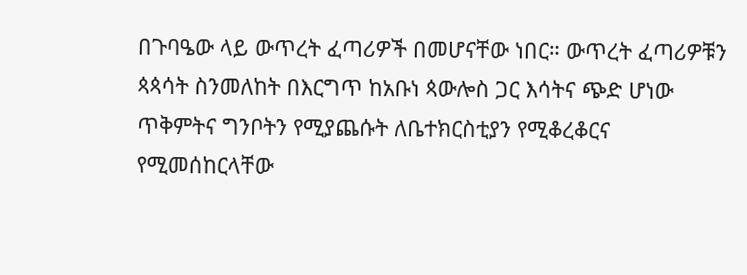በጉባዔው ላይ ውጥረት ፈጣሪዎች በመሆናቸው ነበር። ውጥረት ፈጣሪዎቹን ጳጳሳት ስንመለከት በእርግጥ ከአቡነ ጳውሎስ ጋር እሳትና ጭድ ሆነው ጥቅምትና ግንቦትን የሚያጨሱት ለቤተክርስቲያን የሚቆረቆርና የሚመሰከርላቸው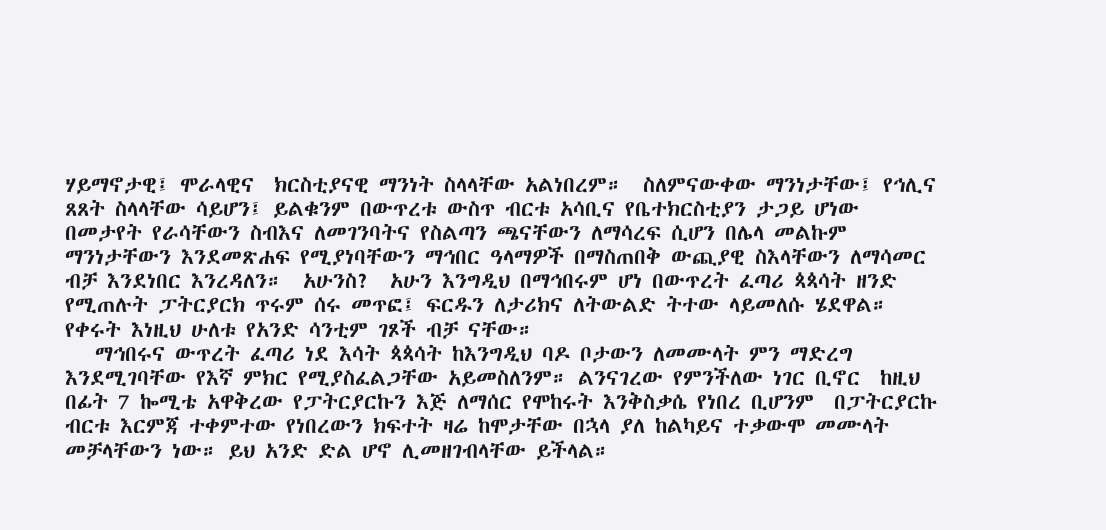ሃይማኖታዊ፤ ሞራላዊና  ክርስቲያናዊ ማንነት ስላላቸው አልነበረም።  ስለምናውቀው ማንነታቸው፤ የኅሊና ጸጸት ስላላቸው ሳይሆን፤ ይልቁንም በውጥረቱ ውስጥ ብርቱ አሳቢና የቤተክርስቲያን ታጋይ ሆነው በመታየት የራሳቸውን ስብእና ለመገንባትና የስልጣን ጫናቸውን ለማሳረፍ ሲሆን በሌላ መልኩም ማንነታቸውን እንደመጽሐፍ የሚያነባቸውን ማኅበር ዓላማዎች በማስጠበቅ ውጪያዊ ስእላቸውን ለማሳመር ብቻ እንደነበር እንረዳለን።  አሁንስ?  አሁን እንግዲህ በማኅበሩም ሆነ በውጥረት ፈጣሪ ጳጳሳት ዘንድ የሚጠሉት ፓትርያርክ ጥሩም ሰሩ መጥፎ፤ ፍርዱን ለታሪክና ለትውልድ ትተው ላይመለሱ ሄደዋል። የቀሩት እነዚህ ሁለቱ የአንድ ሳንቲም ገጾች ብቻ ናቸው።
   ማኅበሩና ውጥረት ፈጣሪ ነደ እሳት ጳጳሳት ከእንግዲህ ባዶ ቦታውን ለመሙላት ምን ማድረግ እንደሚገባቸው የእኛ ምክር የሚያስፈልጋቸው አይመስለንም። ልንናገረው የምንችለው ነገር ቢኖር  ከዚህ በፊት 7 ኰሚቴ አዋቅረው የፓትርያርኩን እጅ ለማሰር የሞከሩት እንቅስቃሴ የነበረ ቢሆንም  በፓትርያርኩ ብርቱ እርምጃ ተቀምተው የነበረውን ክፍተት ዛሬ ከሞታቸው በኋላ ያለ ከልካይና ተቃውሞ መሙላት መቻላቸውን ነው። ይህ አንድ ድል ሆኖ ሊመዘገብላቸው ይችላል።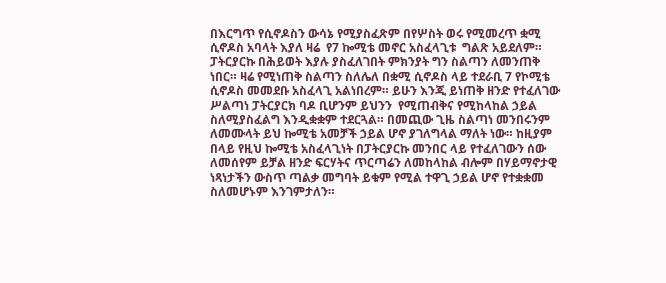በእርግጥ የሲኖዶስን ውሳኔ የሚያስፈጽም በየሦስት ወሩ የሚመረጥ ቋሚ ሲኖዶስ አባላት እያለ ዛሬ  የ7 ኰሚቴ መኖር አስፈላጊቱ  ግልጽ አይደለም። ፓትርያርኩ በሕይወት እያሉ ያስፈለገበት ምክንያት ግን ስልጣን ለመንጠቅ ነበር። ዛሬ የሚነጠቅ ስልጣን ስለሌለ በቋሚ ሲኖዶስ ላይ ተደራቢ 7 የኮሚቴ  ሲኖዶስ መመደቡ አስፈላጊ አልነበረም። ይሁን እንጂ ይነጠቅ ዘንድ የተፈለገው ሥልጣነ ፓትርያርክ ባዶ ቢሆንም ይህንን  የሚጠብቅና የሚከላከል ኃይል ስለሚያስፈልግ እንዲቋቋም ተደርጓል። በመጪው ጊዜ ስልጣነ መንበሩንም ለመሙላት ይህ ኰሚቴ አመቻች ኃይል ሆኖ ያገለግላል ማለት ነው። ከዚያም በላይ የዚህ ኰሚቴ አስፈላጊነት በፓትርያርኩ መንበር ላይ የተፈለገውን ሰው ለመሰየም ይቻል ዘንድ ፍርሃትና ጥርጣሬን ለመከላከል ብሎም በሃይማኖታዊ ነጻነታችን ውስጥ ጣልቃ መግባት ይቁም የሚል ተዋጊ ኃይል ሆኖ የተቋቋመ ስለመሆኑም እንገምታለን።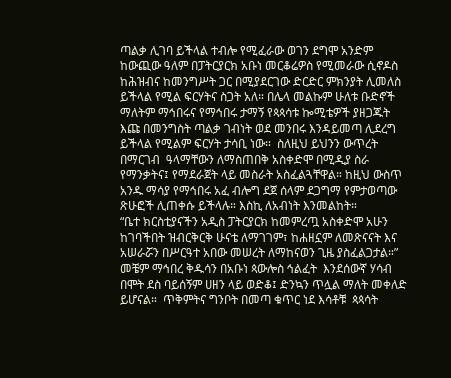ጣልቃ ሊገባ ይችላል ተብሎ የሚፈራው ወገን ደግሞ አንድም ከውጪው ዓለም በፓትርያርክ አቡነ መርቆሬዎስ የሚመራው ሲኖዶስ ከሕዝብና ከመንግሥት ጋር በሚያደርገው ድርድር ምክንያት ሊመለስ ይችላል የሚል ፍርሃትና ስጋት አለ። በሌላ መልኩም ሁለቱ ቡድኖች ማለትም ማኅበሩና የማኅበሩ ታማኝ የጳጳሳቱ ኰሚቴዎች ያዘጋጁት እጩ በመንግስት ጣልቃ ገብነት ወደ መንበሩ እንዳይመጣ ሊደረግ ይችላል የሚልም ፍርሃት ታሳቢ ነው።  ስለዚህ ይህንን ውጥረት በማርገብ  ዓላማቸውን ለማስጠበቅ አስቀድሞ በሚዲያ ስራ የማንቃትና፤ የማደራጀት ላይ መስራት አስፈልጓቸዋል። ከዚህ ውስጥ አንዱ ማሳያ የማኅበሩ አፈ ብሎግ ደጀ ሰላም ደጋግማ የምታወጣው ጽሁፎች ሊጠቀሱ ይችላሉ። እስኪ ለአብነት እንመልከት።
“ቤተ ክርስቲያናችን አዲስ ፓትርያርክ ከመምረጧ አስቀድሞ አሁን ከገባችበት ዝብርቅርቅ ሁናቴ ለማገገም፣ ከሐዘኗም ለመጽናናት እና አሠራሯን በሥርዓተ አበው መሠረት ለማከናወን ጊዜ ያስፈልጋታል።”
መቼም ማኅበረ ቅዱሳን በአቡነ ጳውሎስ ኅልፈት  እንደሰውኛ ሃሳብ በሞት ደስ ባይሰኝም ሀዘን ላይ ወድቆ፤ ድንኳን ጥሏል ማለት መቀለድ ይሆናል።  ጥቅምትና ግንቦት በመጣ ቁጥር ነደ እሳቶቹ  ጳጳሳት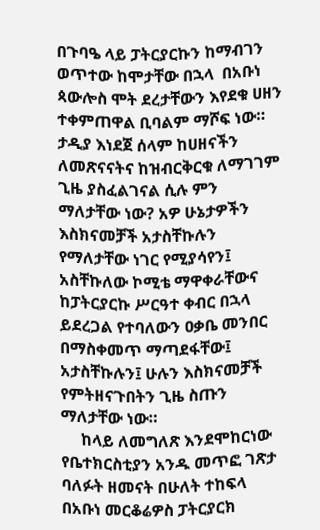በጉባዔ ላይ ፓትርያርኩን ከማብገን ወጥተው ከሞታቸው በኋላ  በአቡነ ጳውሎስ ሞት ደረታቸውን እየደቁ ሀዘን ተቀምጠዋል ቢባልም ማሾፍ ነው። ታዲያ እነደጀ ሰላም ከሀዘናችን ለመጽናናትና ከዝብርቅርቁ ለማገገም ጊዜ ያስፈልገናል ሲሉ ምን ማለታቸው ነው? አዎ ሁኔታዎችን እስክናመቻች አታስቸኩሉን የማለታቸው ነገር የሚያሳየን፤ አስቸኩለው ኮሚቴ ማዋቀራቸውና ከፓትርያርኩ ሥርዓተ ቀብር በኋላ ይደረጋል የተባለውን ዐቃቤ መንበር በማስቀመጥ ማጣደፋቸው፤ አታስቸኩሉን፤ ሁሉን እስክናመቻች የምትዘናጉበትን ጊዜ ስጡን ማለታቸው ነው።
     ከላይ ለመግለጽ እንደሞከርነው የቤተክርስቲያን አንዱ መጥፎ ገጽታ ባለፉት ዘመናት በሁለት ተከፍላ በአቡነ መርቆሬዎስ ፓትርያርክ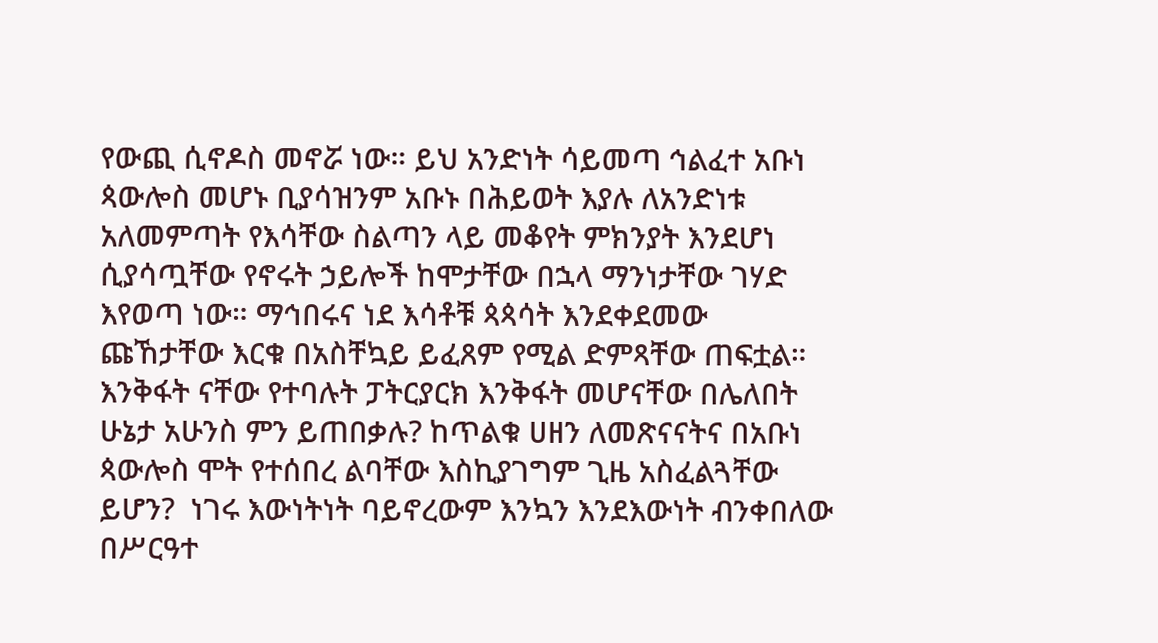የውጪ ሲኖዶስ መኖሯ ነው። ይህ አንድነት ሳይመጣ ኅልፈተ አቡነ ጳውሎስ መሆኑ ቢያሳዝንም አቡኑ በሕይወት እያሉ ለአንድነቱ አለመምጣት የእሳቸው ስልጣን ላይ መቆየት ምክንያት እንደሆነ ሲያሳጧቸው የኖሩት ኃይሎች ከሞታቸው በኋላ ማንነታቸው ገሃድ እየወጣ ነው። ማኅበሩና ነደ እሳቶቹ ጳጳሳት እንደቀደመው ጩኸታቸው እርቁ በአስቸኳይ ይፈጸም የሚል ድምጻቸው ጠፍቷል። እንቅፋት ናቸው የተባሉት ፓትርያርክ እንቅፋት መሆናቸው በሌለበት ሁኔታ አሁንስ ምን ይጠበቃሉ? ከጥልቁ ሀዘን ለመጽናናትና በአቡነ ጳውሎስ ሞት የተሰበረ ልባቸው እስኪያገግም ጊዜ አስፈልጓቸው ይሆን?  ነገሩ እውነትነት ባይኖረውም እንኳን እንደእውነት ብንቀበለው በሥርዓተ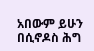አበውም ይሁን በሲኖዶስ ሕግ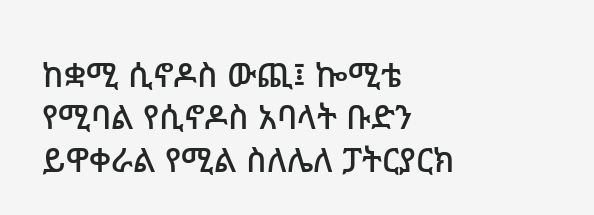ከቋሚ ሲኖዶስ ውጪ፤ ኰሚቴ የሚባል የሲኖዶስ አባላት ቡድን ይዋቀራል የሚል ስለሌለ ፓትርያርክ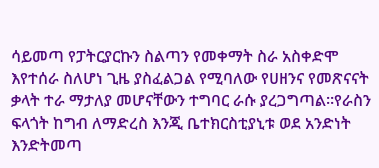ሳይመጣ የፓትርያርኩን ስልጣን የመቀማት ስራ አስቀድሞ እየተሰራ ስለሆነ ጊዜ ያስፈልጋል የሚባለው የሀዘንና የመጽናናት ቃላት ተራ ማታለያ መሆናቸውን ተግባር ራሱ ያረጋግጣል።የራስን ፍላጎት ከግብ ለማድረስ እንጂ ቤተክርስቲያኒቱ ወደ አንድነት እንድትመጣ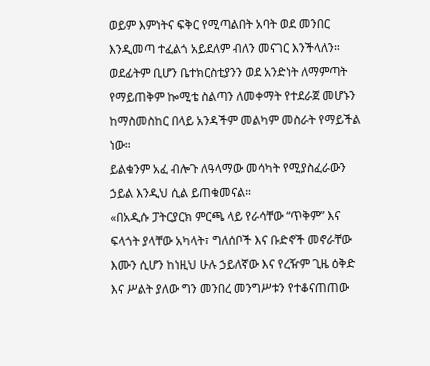ወይም እምነትና ፍቅር የሚጣልበት አባት ወደ መንበር እንዲመጣ ተፈልጎ አይደለም ብለን መናገር እንችላለን። ወደፊትም ቢሆን ቤተክርስቲያንን ወደ አንድነት ለማምጣት የማይጠቅም ኰሚቴ ስልጣን ለመቀማት የተደራጀ መሆኑን ከማስመስከር በላይ አንዳችም መልካም መስራት የማይችል ነው።
ይልቁንም አፈ ብሎጉ ለዓላማው መሳካት የሚያስፈራውን ኃይል እንዲህ ሲል ይጠቁመናል።
«በአዲሱ ፓትርያርክ ምርጫ ላይ የራሳቸው “ጥቅም” እና ፍላጎት ያላቸው አካላት፣ ግለሰቦች እና ቡድኖች መኖራቸው እሙን ሲሆን ከነዚህ ሁሉ ኃይለኛው እና የረዥም ጊዜ ዕቅድ እና ሥልት ያለው ግን መንበረ መንግሥቱን የተቆናጠጠው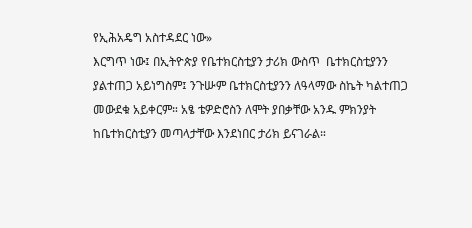የኢሕአዴግ አስተዳደር ነው»
እርግጥ ነው፤ በኢትዮጵያ የቤተክርስቲያን ታሪክ ውስጥ  ቤተክርስቲያንን ያልተጠጋ አይነግስም፤ ንጉሡም ቤተክርስቲያንን ለዓላማው ስኬት ካልተጠጋ መውደቁ አይቀርም። አፄ ቴዎድሮስን ለሞት ያበቃቸው አንዱ ምክንያት ከቤተክርስቲያን መጣላታቸው እንደነበር ታሪክ ይናገራል።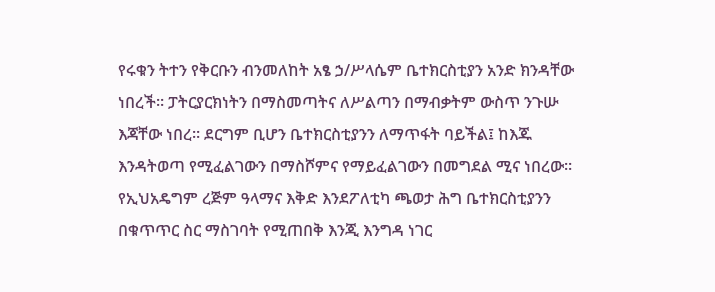የሩቁን ትተን የቅርቡን ብንመለከት አፄ ኃ/ሥላሴም ቤተክርስቲያን አንድ ክንዳቸው ነበረች። ፓትርያርክነትን በማስመጣትና ለሥልጣን በማብቃትም ውስጥ ንጉሡ እጃቸው ነበረ። ደርግም ቢሆን ቤተክርስቲያንን ለማጥፋት ባይችል፤ ከእጁ እንዳትወጣ የሚፈልገውን በማስሾምና የማይፈልገውን በመግደል ሚና ነበረው። የኢህአዴግም ረጅም ዓላማና እቅድ እንደፖለቲካ ጫወታ ሕግ ቤተክርስቲያንን በቁጥጥር ስር ማስገባት የሚጠበቅ እንጂ እንግዳ ነገር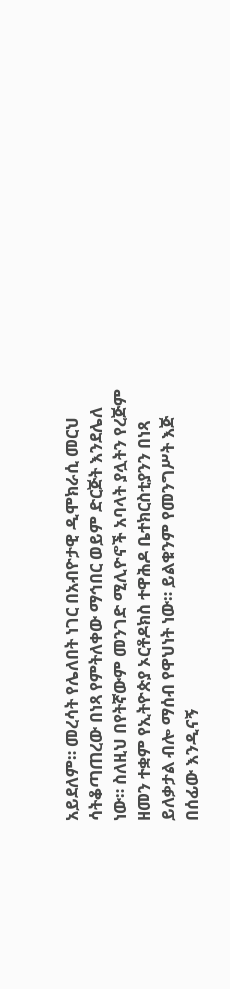አይደለም። መረሳት የሌለበት ነገር በአብዮታዊ ዲሞክራሲ መርህ ሳትቆጣጠረው በነጻ የምትለቀው ማኅበር ወይም ድርጅት እንደሌለ ነው። ስለዚህ በየትኛውም መንገድ ሚሊዮኖች አባላት ያሏትን የረጅም ዘመን ተቋም የኢትዮጵያ ኦርቶዶክስ ተዋሕዶ ቤተክርስቲያንን በነጻ ይለቃታል ብሎ ማሰብ የዋህነት ነው። ይልቁንም የመንግሥት እጅ በሰፊው እንዲናኝ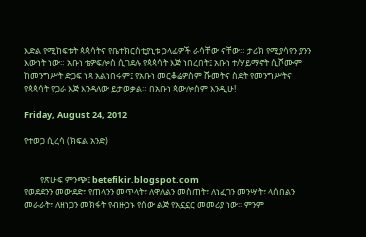እድል የሚከፍቱት ጳጳሳትና የቤተክርስቲያኒቱ ኃላፊዎች ራሳቸው ናቸው። ታሪክ የሚያሳየን ያንን እውነት ነው። አቡነ ቴዎፍሎስ ሲገደሉ የጳጳሳት እጅ ነበረበት፤ አቡነ ተ/ሃይማኖት ሲሾሙም ከመንግሥት ድጋፍ ነጻ አልነበሩም፤ የአቡነ መርቆሬዎስም ሹመትና ስደት የመንግሥትና የጳጳሳት የጋራ እጅ እንዳለው ይታወቃል። በአቡነ ጳውሎስም እንዲሁ!

Friday, August 24, 2012

የተወጋ ሲረሳ (ክፍል አንድ)


        የጽሁፍ ምንጭ፤ betefikir.blogspot.com
የወደደንን መውደድ፣ የጠላንን መጥላት፣ ለዋለልን መስጠት፣ ለነፈገን መንሣት፣ ላሰበልን መራራት፣ ለዘነጋን መክፋት የብዙኃኑ የሰው ልጅ የአኗኗር መመሪያ ነው፡፡ ምንም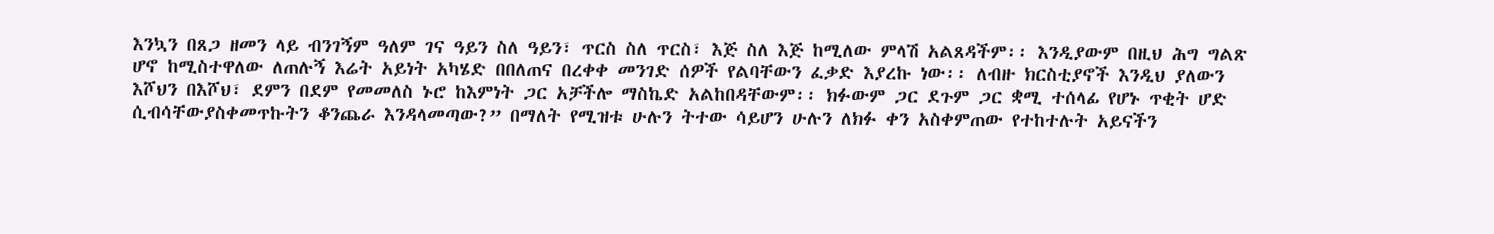እንኳን በጸጋ ዘመን ላይ ብንገኝም ዓለም ገና ዓይን ስለ ዓይን፣ ጥርስ ስለ ጥርስ፣ እጅ ስለ እጅ ከሚለው ምላሽ አልጸዳችም፡፡ እንዲያውም በዚህ ሕግ ግልጽ ሆኖ ከሚስተዋለው ለጠሉኝ እሬት አይነት አካሄድ በበለጠና በረቀቀ መንገድ ሰዎች የልባቸውን ፈቃድ እያረኩ ነው፡፡ ለብዙ ክርስቲያኖች እንዲህ ያለውን እሾህን በእሾህ፣ ደምን በደም የመመለስ ኑሮ ከእምነት ጋር አቻችሎ ማስኬድ አልከበዳቸውም፡፡ ክፉውም ጋር ደጉም ጋር ቋሚ ተሰላፊ የሆኑ ጥቂት ሆድ ሲብሳቸውያስቀመጥኩትን ቆንጨራ እንዳላመጣው?” በማለት የሚዝቱ ሁሉን ትተው ሳይሆን ሁሉን ለክፉ ቀን አስቀምጠው የተከተሉት አይናችን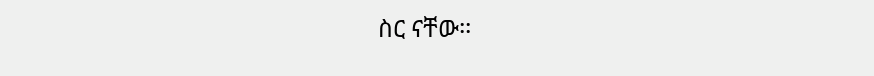ስር ናቸው፡፡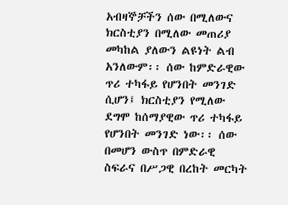አብዛኞቻችን ሰው በሚለውና ክርስቲያን በሚለው መጠሪያ መካከል ያለውን ልዩነት ልብ አንለውም፡፡ ሰው ከምድራዊው ጥሪ ተካፋይ የሆንበት መንገድ ሲሆን፤ ክርስቲያን የሚለው ደግሞ ከሰማያዊው ጥሪ ተካፋይ የሆንበት መንገድ ነው፡፡ ሰው በመሆን ውስጥ በምድራዊ ስፍራና በሥጋዊ በረከት መርካት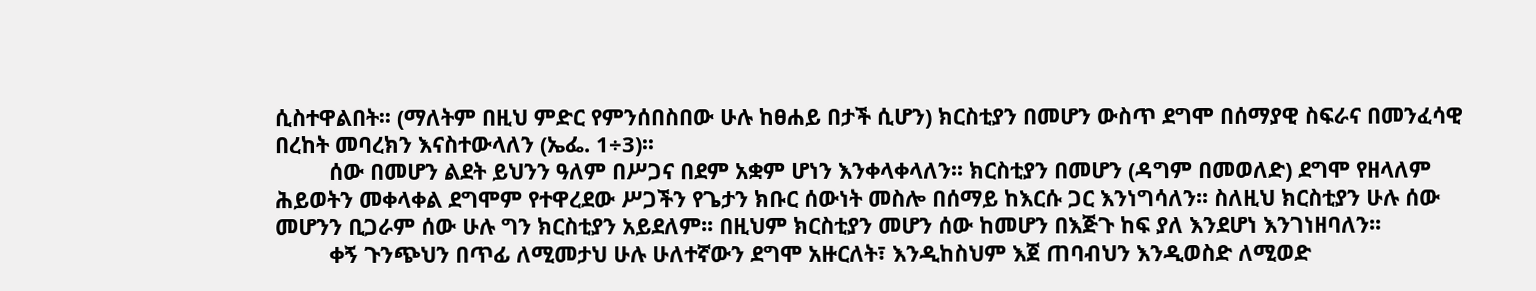ሲስተዋልበት፡፡ (ማለትም በዚህ ምድር የምንሰበስበው ሁሉ ከፀሐይ በታች ሲሆን) ክርስቲያን በመሆን ውስጥ ደግሞ በሰማያዊ ስፍራና በመንፈሳዊ በረከት መባረክን እናስተውላለን (ኤፌ. 1÷3)፡፡
         ሰው በመሆን ልደት ይህንን ዓለም በሥጋና በደም አቋም ሆነን እንቀላቀላለን፡፡ ክርስቲያን በመሆን (ዳግም በመወለድ) ደግሞ የዘላለም ሕይወትን መቀላቀል ደግሞም የተዋረደው ሥጋችን የጌታን ክቡር ሰውነት መስሎ በሰማይ ከእርሱ ጋር እንነግሳለን፡፡ ስለዚህ ክርስቲያን ሁሉ ሰው መሆንን ቢጋራም ሰው ሁሉ ግን ክርስቲያን አይደለም፡፡ በዚህም ክርስቲያን መሆን ሰው ከመሆን በእጅጉ ከፍ ያለ እንደሆነ እንገነዘባለን፡፡
         ቀኝ ጉንጭህን በጥፊ ለሚመታህ ሁሉ ሁለተኛውን ደግሞ አዙርለት፣ እንዲከስህም እጀ ጠባብህን እንዲወስድ ለሚወድ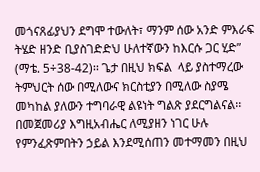መጎናጸፊያህን ደግሞ ተውለት፣ ማንም ሰው አንድ ምእራፍ ትሄድ ዘንድ ቢያስገድድህ ሁለተኛውን ከእርሱ ጋር ሂድ” (ማቴ. 5÷38-42)፡፡ ጌታ በዚህ ክፍል  ላይ ያስተማረው ትምህርት ሰው በሚለውና ክርስቲያን በሚለው ስያሜ መካከል ያለውን ተግባራዊ ልዩነት ግልጽ ያደርግልናል፡፡ በመጀመሪያ እግዚአብሔር ለሚያዘን ነገር ሁሉ የምንፈጽምበትን ኃይል እንደሚሰጠን መተማመን በዚህ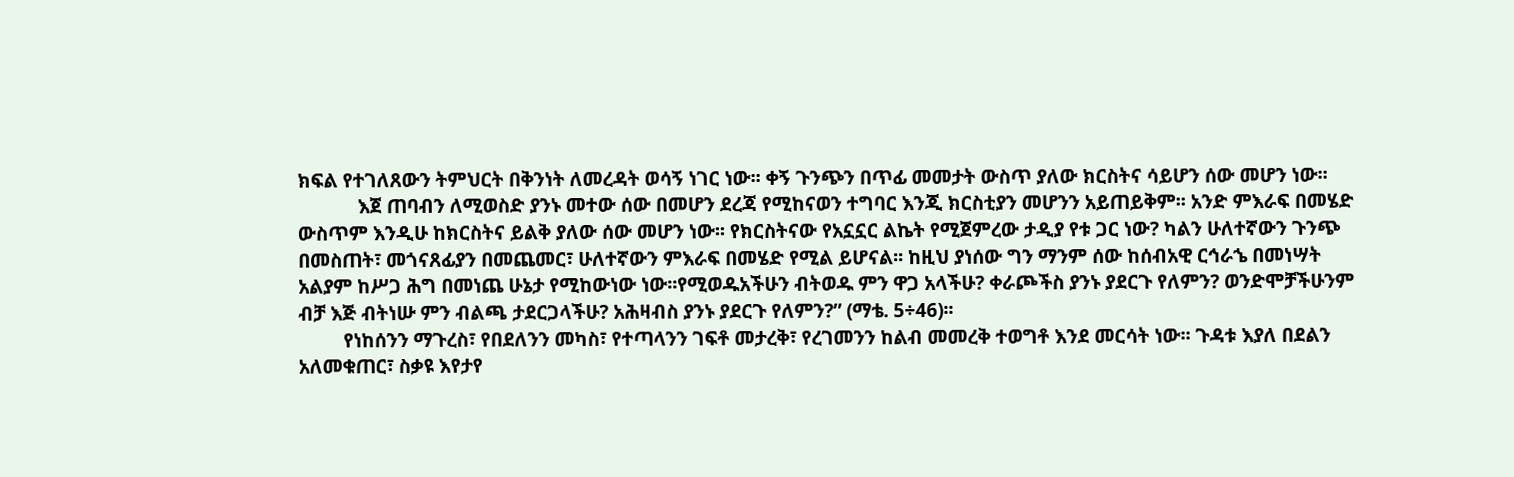ክፍል የተገለጸውን ትምህርት በቅንነት ለመረዳት ወሳኝ ነገር ነው፡፡ ቀኝ ጉንጭን በጥፊ መመታት ውስጥ ያለው ክርስትና ሳይሆን ሰው መሆን ነው፡፡
            እጀ ጠባብን ለሚወስድ ያንኑ መተው ሰው በመሆን ደረጃ የሚከናወን ተግባር እንጂ ክርስቲያን መሆንን አይጠይቅም፡፡ አንድ ምእራፍ በመሄድ ውስጥም እንዲሁ ከክርስትና ይልቅ ያለው ሰው መሆን ነው፡፡ የክርስትናው የአኗኗር ልኬት የሚጀምረው ታዲያ የቱ ጋር ነው? ካልን ሁለተኛውን ጉንጭ በመስጠት፣ መጎናጸፊያን በመጨመር፣ ሁለተኛውን ምእራፍ በመሄድ የሚል ይሆናል፡፡ ከዚህ ያነሰው ግን ማንም ሰው ከሰብአዊ ርኅራኄ በመነሣት አልያም ከሥጋ ሕግ በመነጨ ሁኔታ የሚከውነው ነው፡፡የሚወዱአችሁን ብትወዱ ምን ዋጋ አላችሁ? ቀራጮችስ ያንኑ ያደርጉ የለምን? ወንድሞቻችሁንም ብቻ እጅ ብትነሡ ምን ብልጫ ታደርጋላችሁ? አሕዛብስ ያንኑ ያደርጉ የለምን?” (ማቴ. 5÷46)፡፡
         የነከሰንን ማጉረስ፣ የበደለንን መካስ፣ የተጣላንን ገፍቶ መታረቅ፣ የረገመንን ከልብ መመረቅ ተወግቶ እንደ መርሳት ነው፡፡ ጉዳቱ እያለ በደልን አለመቁጠር፣ ስቃዩ እየታየ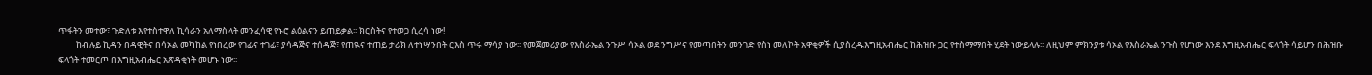ጥፋትን መተው፣ ጉድለቱ እየተስተዋለ ኪሳራን አለማስላት መንፈሳዊ የኑሮ ልዕልናን ይጠይቃል፡፡ ክርስትና የተወጋ ሲረሳ ነው!
         ከብሉይ ኪዳን በዳዊትና በሳኦል መካከል የነበረው የገፊና ተገፊ፣ ያሳዳጅና ተሰዳጅ፣ የጠዪና ተጠይ ታሪክ ለተነሣንበት ርእስ ጥሩ ማሳያ ነው፡፡ የመጀመሪያው የእስራኤል ንጉሥ ሳኦል ወደ ንግሥና የመጣበትን መንገድ የስነ መለኮት አዋቂዎች ሲያስረዱእግዚአብሔር ከሕዝቡ ጋር የተስማማበት ሂደት ነውይላሉ፡፡ ለዚህም ምክንያቱ ሳኦል የእስራኤል ንጉስ የሆነው እንደ እግዚአብሔር ፍላጎት ሳይሆን በሕዝቡ ፍላጎት ተመርጦ በእግዚአብሔር አጽዳቂነት መሆኑ ነው፡፡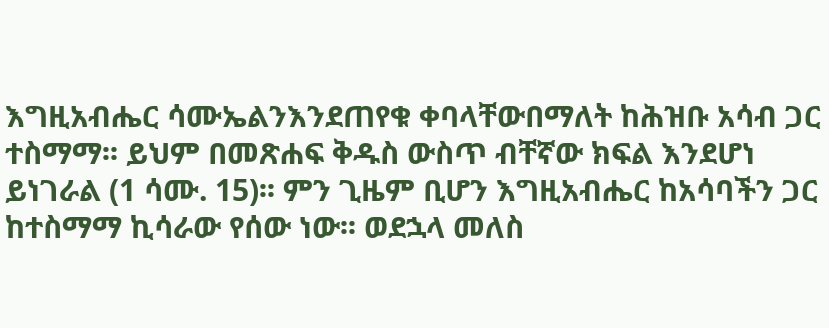እግዚአብሔር ሳሙኤልንእንደጠየቁ ቀባላቸውበማለት ከሕዝቡ አሳብ ጋር ተስማማ፡፡ ይህም በመጽሐፍ ቅዱስ ውስጥ ብቸኛው ክፍል እንደሆነ ይነገራል (1 ሳሙ. 15)፡፡ ምን ጊዜም ቢሆን እግዚአብሔር ከአሳባችን ጋር ከተስማማ ኪሳራው የሰው ነው፡፡ ወደኋላ መለስ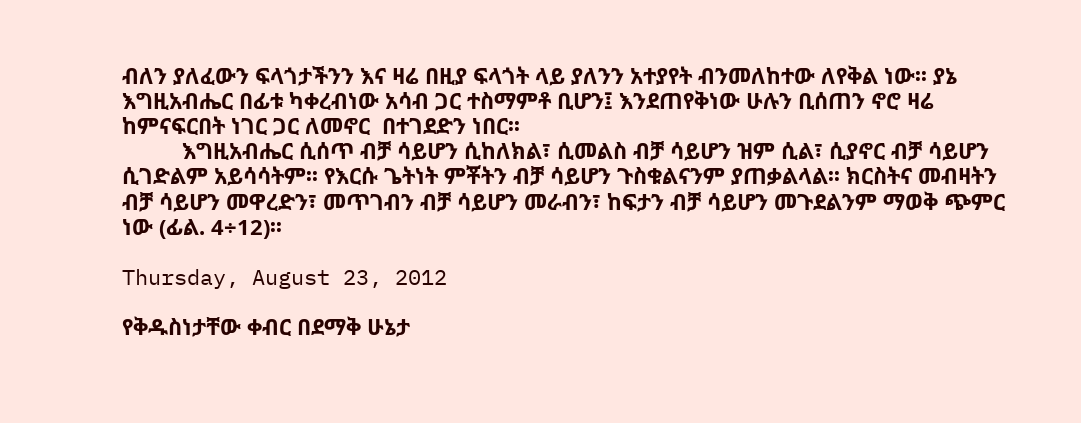ብለን ያለፈውን ፍላጎታችንን እና ዛሬ በዚያ ፍላጎት ላይ ያለንን አተያየት ብንመለከተው ለየቅል ነው፡፡ ያኔ እግዚአብሔር በፊቱ ካቀረብነው አሳብ ጋር ተስማምቶ ቢሆን፤ እንደጠየቅነው ሁሉን ቢሰጠን ኖሮ ዛሬ ከምናፍርበት ነገር ጋር ለመኖር  በተገደድን ነበር፡፡
          እግዚአብሔር ሲሰጥ ብቻ ሳይሆን ሲከለክል፣ ሲመልስ ብቻ ሳይሆን ዝም ሲል፣ ሲያኖር ብቻ ሳይሆን ሲገድልም አይሳሳትም፡፡ የእርሱ ጌትነት ምቾትን ብቻ ሳይሆን ጉስቁልናንም ያጠቃልላል፡፡ ክርስትና መብዛትን ብቻ ሳይሆን መዋረድን፣ መጥገብን ብቻ ሳይሆን መራብን፣ ከፍታን ብቻ ሳይሆን መጉደልንም ማወቅ ጭምር ነው (ፊል. 4÷12)፡፡

Thursday, August 23, 2012

የቅዱስነታቸው ቀብር በደማቅ ሁኔታ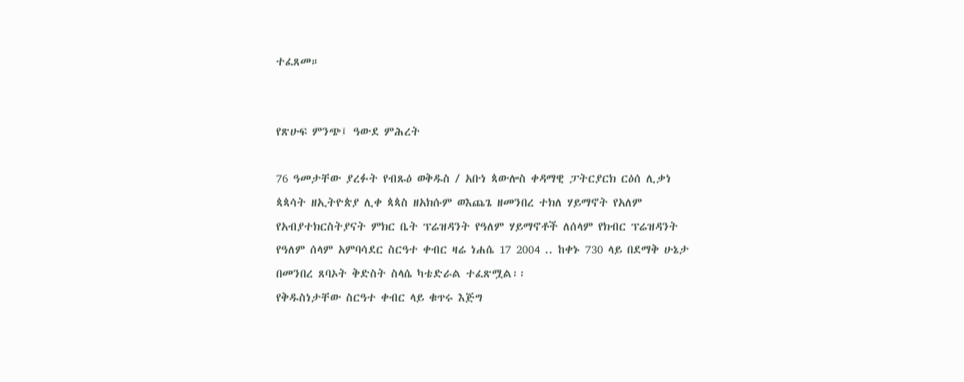ተፈጸመ።


የጽሁፍ ምንጭ፤ ዓውደ ምሕረት

76 ዓመታቸው ያረፉት የብጹዕ ወቅዱስ / አቡነ ጳውሎስ ቀዳማዊ ፓትርያርክ ርዕሰ ሊቃነ ጳጳሳት ዘኢትዮጵያ ሊቀ ጳጳስ ዘአክሱም ወእጨጌ ዘመንበረ ተክለ ሃይማኖት የአለም የአብያተክርስትያናት ምክር ቤት ፕሬዝዳንት የዓለም ሃይማኖቶች ለሰላም የክብር ፕሬዝዳንት የዓለም ሰላም አምባሳደር ስርዓተ ቀብር ዛሬ ነሐሴ 17 2004 .. ከቀኑ 730 ላይ በደማቅ ሁኔታ በመንበረ ጸባኦት ቅድስት ስላሴ ካቴድራል ተፈጽሟል፡፡
የቅዱስነታቸው ስርዓተ ቀብር ላይ ቁጥሩ እጅግ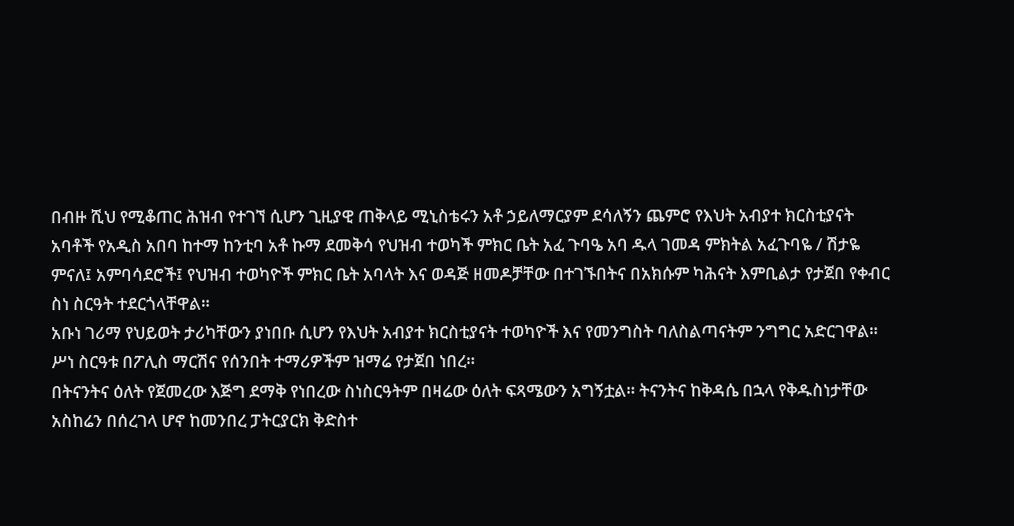በብዙ ሺህ የሚቆጠር ሕዝብ የተገኘ ሲሆን ጊዚያዊ ጠቅላይ ሚኒስቴሩን አቶ ኃይለማርያም ደሳለኝን ጨምሮ የእህት አብያተ ክርስቲያናት አባቶች የአዲስ አበባ ከተማ ከንቲባ አቶ ኩማ ደመቅሳ የህዝብ ተወካች ምክር ቤት አፈ ጉባዔ አባ ዱላ ገመዳ ምክትል አፈጉባዬ / ሽታዬ ምናለ፤ አምባሳደሮች፤ የህዝብ ተወካዮች ምክር ቤት አባላት እና ወዳጅ ዘመዶቻቸው በተገኙበትና በአክሱም ካሕናት እምቢልታ የታጀበ የቀብር ስነ ስርዓት ተደርጎላቸዋል።
አቡነ ገሪማ የህይወት ታሪካቸውን ያነበቡ ሲሆን የእህት አብያተ ክርስቲያናት ተወካዮች እና የመንግስት ባለስልጣናትም ንግግር አድርገዋል። ሥነ ስርዓቱ በፖሊስ ማርሽና የሰንበት ተማሪዎችም ዝማሬ የታጀበ ነበረ።
በትናንትና ዕለት የጀመረው እጅግ ደማቅ የነበረው ስነስርዓትም በዛሬው ዕለት ፍጻሜውን አግኝቷል። ትናንትና ከቅዳሴ በኋላ የቅዱስነታቸው አስከሬን በሰረገላ ሆኖ ከመንበረ ፓትርያርክ ቅድስተ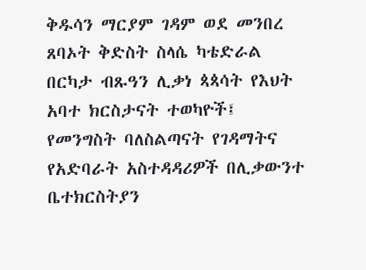ቅዱሳን ማርያም ገዳም ወደ መንበረ ጸባኦት ቅድስት ስላሴ ካቴድራል በርካታ ብጹዓን ሊቃነ ጳጳሳት የእህት አባተ ክርስታናት ተወካዮች፤ የመንግስት ባለስልጣናት የገዳማትና የአድባራት አስተዳዳሪዎች በሊቃውንተ ቤተክርስትያን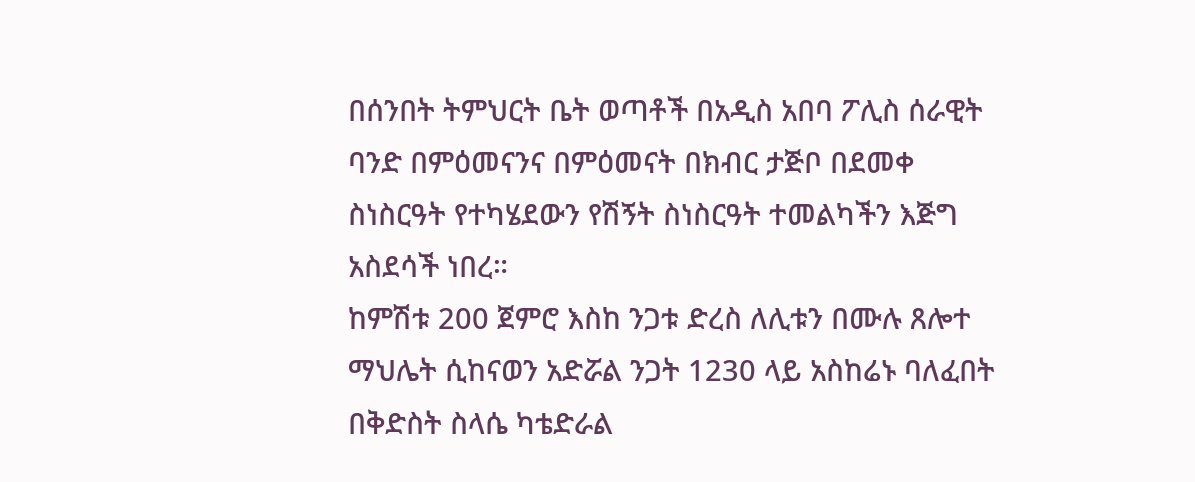በሰንበት ትምህርት ቤት ወጣቶች በአዲስ አበባ ፖሊስ ሰራዊት ባንድ በምዕመናንና በምዕመናት በክብር ታጅቦ በደመቀ ስነስርዓት የተካሄደውን የሽኝት ስነስርዓት ተመልካችን እጅግ አስደሳች ነበረ።
ከምሽቱ 200 ጀምሮ እስከ ንጋቱ ድረስ ለሊቱን በሙሉ ጸሎተ ማህሌት ሲከናወን አድሯል ንጋት 1230 ላይ አስከሬኑ ባለፈበት በቅድስት ስላሴ ካቴድራል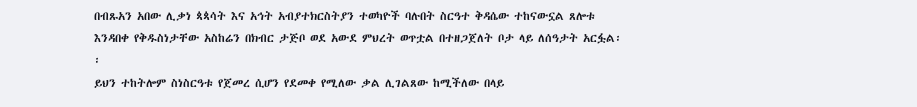በብጹአን አበው ሊቃነ ጳጳሳት እና አኅት አብያተክርስትያን ተወካዮች ባሉበት ስርዓተ ቅዳሴው ተከናውኗል ጸሎቱ እንዳበቀ የቅዱስነታቸው አስከሬን በክብር ታጅቦ ወደ አውደ ምህረት ወጥቷል በተዘጋጀለት ቦታ ላይ ለሰዓታት አርፏል፡፡
ይህን ተከትሎም ስነስርዓቱ የጀመረ ሲሆን የደመቀ የሚለው ቃል ሊገልጸው ከሚችለው በላይ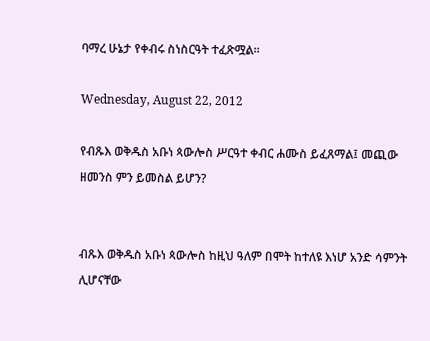ባማረ ሁኔታ የቀብሩ ስነስርዓት ተፈጽሟል።

Wednesday, August 22, 2012

የብጹእ ወቅዱስ አቡነ ጳውሎስ ሥርዓተ ቀብር ሐሙስ ይፈጸማል፤ መጪው ዘመንስ ምን ይመስል ይሆን?


ብጹእ ወቅዱስ አቡነ ጳውሎስ ከዚህ ዓለም በሞት ከተለዩ እነሆ አንድ ሳምንት ሊሆናቸው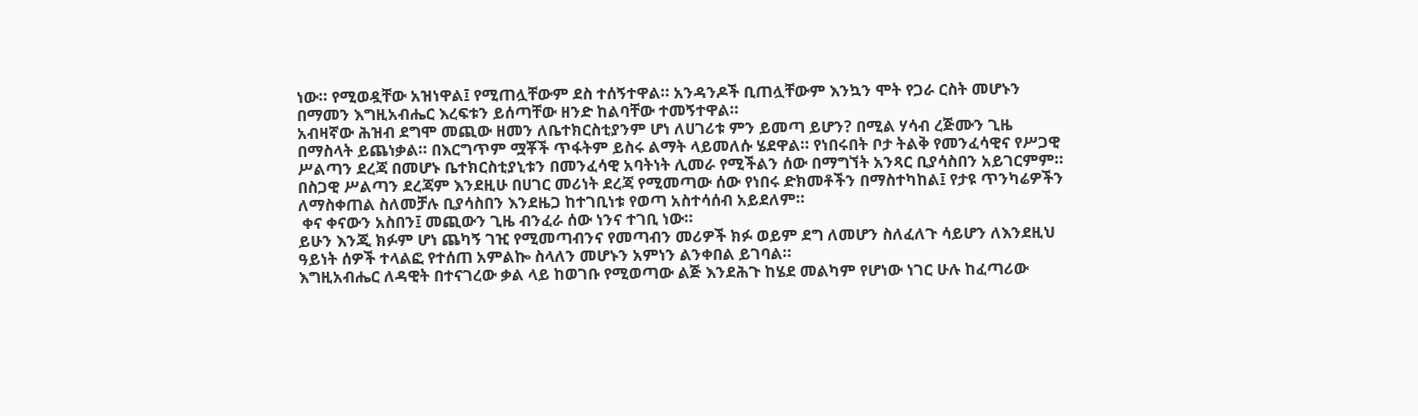ነው። የሚወዷቸው አዝነዋል፤ የሚጠሏቸውም ደስ ተሰኝተዋል። አንዳንዶች ቢጠሏቸውም እንኳን ሞት የጋራ ርስት መሆኑን በማመን እግዚአብሔር እረፍቱን ይሰጣቸው ዘንድ ከልባቸው ተመኝተዋል።
አብዛኛው ሕዝብ ደግሞ መጪው ዘመን ለቤተክርስቲያንም ሆነ ለሀገሪቱ ምን ይመጣ ይሆን? በሚል ሃሳብ ረጅሙን ጊዜ በማስላት ይጨነቃል። በእርግጥም ሟቾች ጥፋትም ይስሩ ልማት ላይመለሱ ሄደዋል። የነበሩበት ቦታ ትልቅ የመንፈሳዊና የሥጋዊ ሥልጣን ደረጃ በመሆኑ ቤተክርስቲያኒቱን በመንፈሳዊ አባትነት ሊመራ የሚችልን ሰው በማግኘት አንጻር ቢያሳስበን አይገርምም። በስጋዊ ሥልጣን ደረጃም እንደዚሁ በሀገር መሪነት ደረጃ የሚመጣው ሰው የነበሩ ድክመቶችን በማስተካከል፤ የታዩ ጥንካሬዎችን ለማስቀጠል ስለመቻሉ ቢያሳስበን እንደዜጋ ከተገቢነቱ የወጣ አስተሳሰብ አይደለም።
 ቀና ቀናውን አስበን፤ መጪውን ጊዜ ብንፈራ ሰው ነንና ተገቢ ነው።
ይሁን እንጂ ክፉም ሆነ ጨካኝ ገዢ የሚመጣብንና የመጣብን መሪዎች ክፉ ወይም ደግ ለመሆን ስለፈለጉ ሳይሆን ለእንደዚህ ዓይነት ሰዎች ተላልፎ የተሰጠ አምልኰ ስላለን መሆኑን አምነን ልንቀበል ይገባል።
እግዚአብሔር ለዳዊት በተናገረው ቃል ላይ ከወገቡ የሚወጣው ልጅ እንደሕጉ ከሄደ መልካም የሆነው ነገር ሁሉ ከፈጣሪው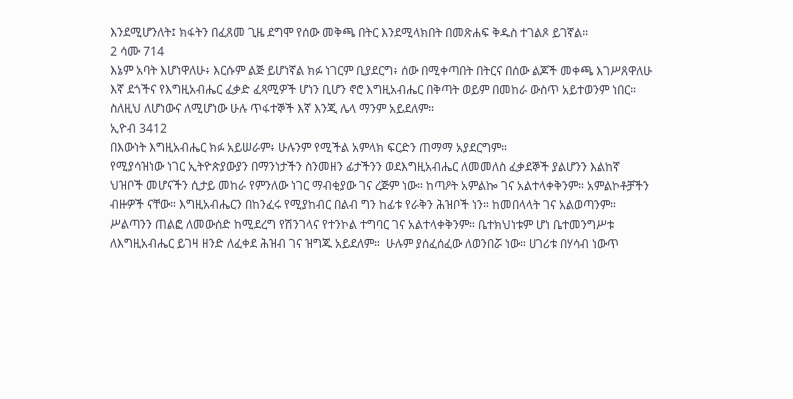እንደሚሆንለት፤ ክፋትን በፈጸመ ጊዜ ደግሞ የሰው መቅጫ በትር እንደሚላክበት በመጽሐፍ ቅዱስ ተገልጾ ይገኛል።
2 ሳሙ 714
እኔም አባት እሆነዋለሁ፥ እርሱም ልጅ ይሆነኛል ክፉ ነገርም ቢያደርግ፥ ሰው በሚቀጣበት በትርና በሰው ልጆች መቀጫ እገሥጸዋለሁ
እኛ ደጎችና የእግዚአብሔር ፈቃድ ፈጻሚዎች ሆነን ቢሆን ኖሮ እግዚአብሔር በቅጣት ወይም በመከራ ውስጥ አይተወንም ነበር። ስለዚህ ለሆነውና ለሚሆነው ሁሉ ጥፋተኞች እኛ እንጂ ሌላ ማንም አይደለም።
ኢዮብ 3412
በእውነት እግዚአብሔር ክፉ አይሠራም፥ ሁሉንም የሚችል አምላክ ፍርድን ጠማማ አያደርግም።
የሚያሳዝነው ነገር ኢትዮጵያውያን በማንነታችን ስንመዘን ፊታችንን ወደእግዚአብሔር ለመመለስ ፈቃደኞች ያልሆንን እልከኛ ህዝቦች መሆናችን ሲታይ መከራ የምንለው ነገር ማብቂያው ገና ረጅም ነው። ከጣዖት አምልኰ ገና አልተላቀቅንም። አምልኮቶቻችን ብዙዎች ናቸው። እግዚአብሔርን በከንፈሩ የሚያከብር በልብ ግን ከፊቱ የራቅን ሕዝቦች ነን። ከመበላላት ገና አልወጣንም። ሥልጣንን ጠልፎ ለመውሰድ ከሚደረግ የሽንገላና የተንኮል ተግባር ገና አልተላቀቅንም። ቤተክህነቱም ሆነ ቤተመንግሥቱ ለእግዚአብሔር ይገዛ ዘንድ ለፈቀደ ሕዝብ ገና ዝግጁ አይደለም።  ሁሉም ያሰፈሰፈው ለወንበሯ ነው። ሀገሪቱ በሃሳብ ነውጥ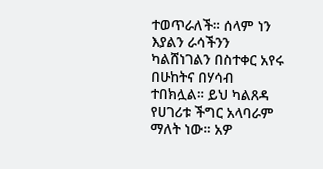ተወጥራለች። ሰላም ነን እያልን ራሳችንን ካልሸነገልን በስተቀር አየሩ በሁከትና በሃሳብ ተበክሏል። ይህ ካልጸዳ የሀገሪቱ ችግር አላባራም ማለት ነው። አዎ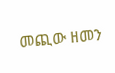መጪው ዘመን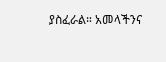ያስፈራል። አመላችንና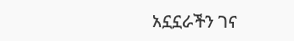አኗኗራችን ገና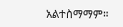አልተስማማም።